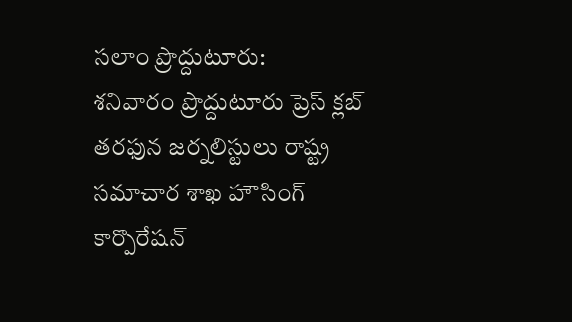సలాం ప్రొద్దుటూరు:
శనివారం ప్రొద్దుటూరు ప్రెస్ క్లబ్ తరఫున జర్నలిస్టులు రాష్ట్ర సమాచార శాఖ హౌసింగ్ కార్పొరేషన్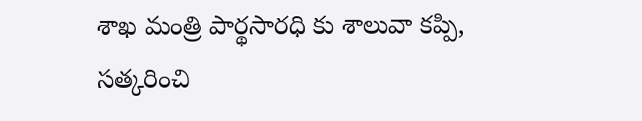శాఖ మంత్రి పార్థసారధి కు శాలువా కప్పి, సత్కరించి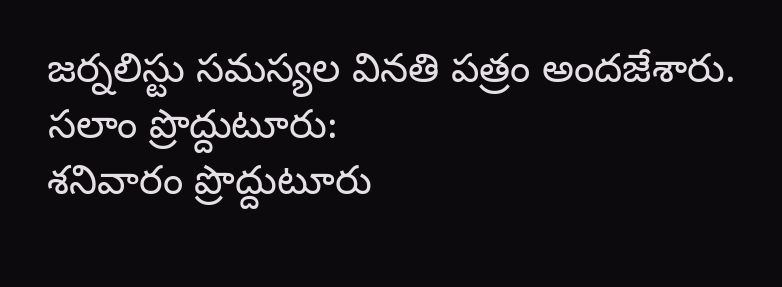జర్నలిస్టు సమస్యల వినతి పత్రం అందజేశారు.
సలాం ప్రొద్దుటూరు:
శనివారం ప్రొద్దుటూరు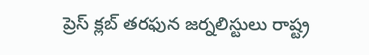ప్రెస్ క్లబ్ తరఫున జర్నలిస్టులు రాష్ట్ర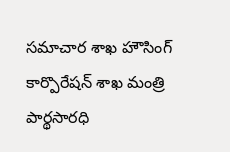సమాచార శాఖ హౌసింగ్ కార్పొరేషన్ శాఖ మంత్రి పార్థసారధి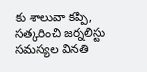కు శాలువా కప్పి, సత్కరించి జర్నలిస్టు సమస్యల వినతి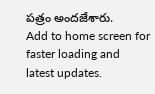పత్రం అందజేశారు.
Add to home screen for faster loading and latest updates.